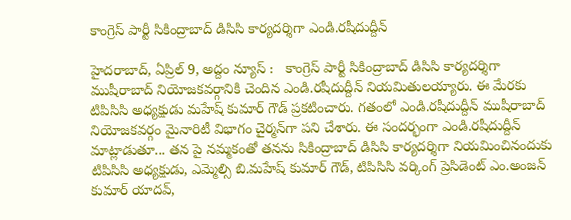కాంగ్రెస్ పార్టీ సికింద్రాబాద్ డిసిసి కార్యదర్శిగా ఎండి.ర‌షీదుద్దీన్‌

హైదరాబాద్, ఏప్రిల్ 9, అద్దం న్యూస్ :   కాంగ్రెస్ పార్టీ సికింద్రాబాద్ డిసిసి కార్యదర్శిగా ముషీరాబాద్ నియోజ‌క‌వ‌ర్గానికి చెందిన ఎండి.ర‌షీదుద్దీన్‌ నియ‌మితుల‌య్యారు. ఈ మేర‌కు టిపిసిసి అధ్య‌క్షుడు మ‌హేష్ కుమార్ గౌడ్ ప్ర‌క‌టించారు. గ‌తంలో ఎండి.ర‌షీదుద్దీన్ ముషీరాబాద్ నియోజ‌క‌వ‌ర్గం మైనారిటీ విభాగం చైర్మ‌న్‌గా ప‌ని చేశారు. ఈ సంద‌ర్భంగా ఎండి.ర‌షీదుద్దీన్ మాట్లాడుతూ... త‌న పై న‌మ్మ‌కంతో త‌న‌ను సికింద్రాబాద్ డిసిసి కార్యదర్శిగా నియమించినందుకు టిపిసిసి అధ్యక్షుడు, ఎమ్మెల్సి బి.మహేష్ కుమార్ గౌడ్, టిపిసిసి వర్కింగ్ ప్రెసిడెంట్ ఎం.అంజన్ కుమార్ యాదవ్,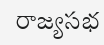రాజ్య‌సభ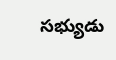స‌భ్యుడు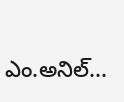ఎం.అనిల్...